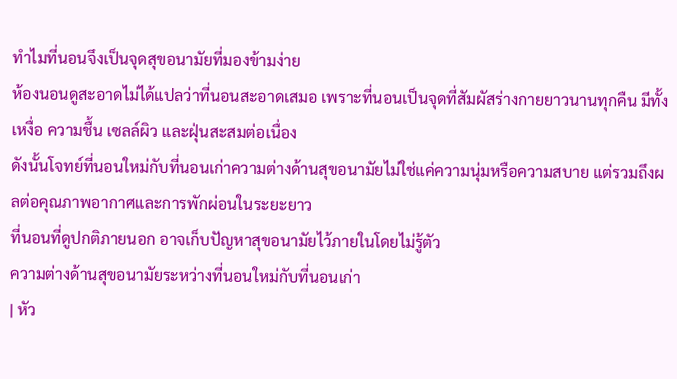ทำไมที่นอนจึงเป็นจุดสุขอนามัยที่มองข้ามง่าย
ห้องนอนดูสะอาดไม่ได้แปลว่าที่นอนสะอาดเสมอ เพราะที่นอนเป็นจุดที่สัมผัสร่างกายยาวนานทุกคืน มีทั้งเหงื่อ ความชื้น เซลล์ผิว และฝุ่นสะสมต่อเนื่อง
ดังนั้นโจทย์ที่นอนใหม่กับที่นอนเก่าความต่างด้านสุขอนามัยไม่ใช่แค่ความนุ่มหรือความสบาย แต่รวมถึงผลต่อคุณภาพอากาศและการพักผ่อนในระยะยาว
ที่นอนที่ดูปกติภายนอก อาจเก็บปัญหาสุขอนามัยไว้ภายในโดยไม่รู้ตัว
ความต่างด้านสุขอนามัยระหว่างที่นอนใหม่กับที่นอนเก่า
| หัว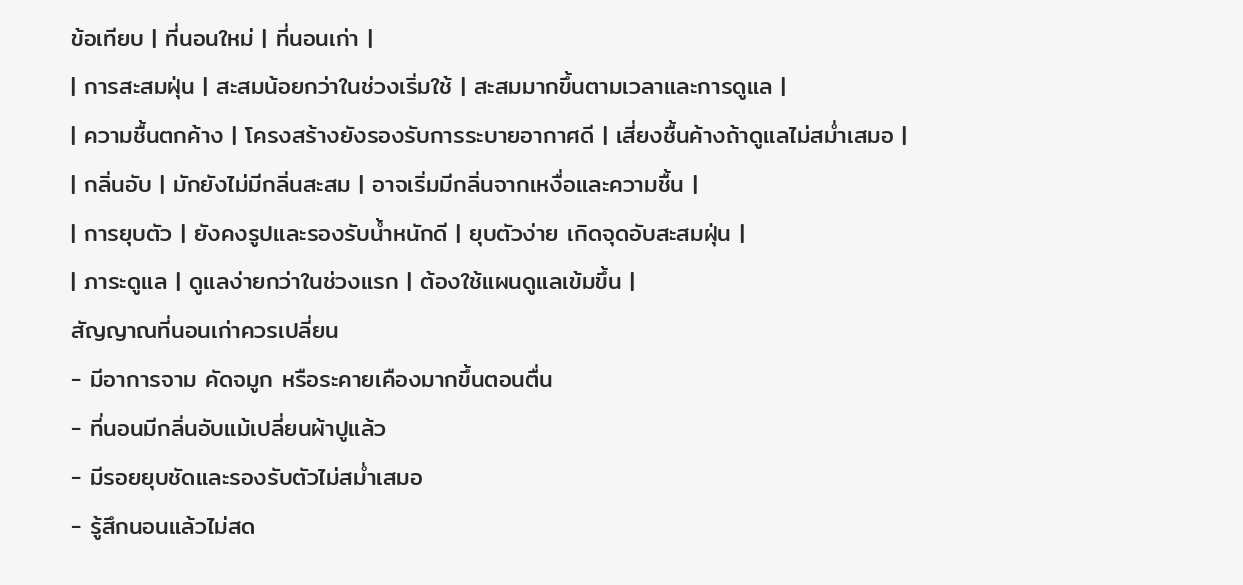ข้อเทียบ | ที่นอนใหม่ | ที่นอนเก่า |
| การสะสมฝุ่น | สะสมน้อยกว่าในช่วงเริ่มใช้ | สะสมมากขึ้นตามเวลาและการดูแล |
| ความชื้นตกค้าง | โครงสร้างยังรองรับการระบายอากาศดี | เสี่ยงชื้นค้างถ้าดูแลไม่สม่ำเสมอ |
| กลิ่นอับ | มักยังไม่มีกลิ่นสะสม | อาจเริ่มมีกลิ่นจากเหงื่อและความชื้น |
| การยุบตัว | ยังคงรูปและรองรับน้ำหนักดี | ยุบตัวง่าย เกิดจุดอับสะสมฝุ่น |
| ภาระดูแล | ดูแลง่ายกว่าในช่วงแรก | ต้องใช้แผนดูแลเข้มขึ้น |
สัญญาณที่นอนเก่าควรเปลี่ยน
- มีอาการจาม คัดจมูก หรือระคายเคืองมากขึ้นตอนตื่น
- ที่นอนมีกลิ่นอับแม้เปลี่ยนผ้าปูแล้ว
- มีรอยยุบชัดและรองรับตัวไม่สม่ำเสมอ
- รู้สึกนอนแล้วไม่สด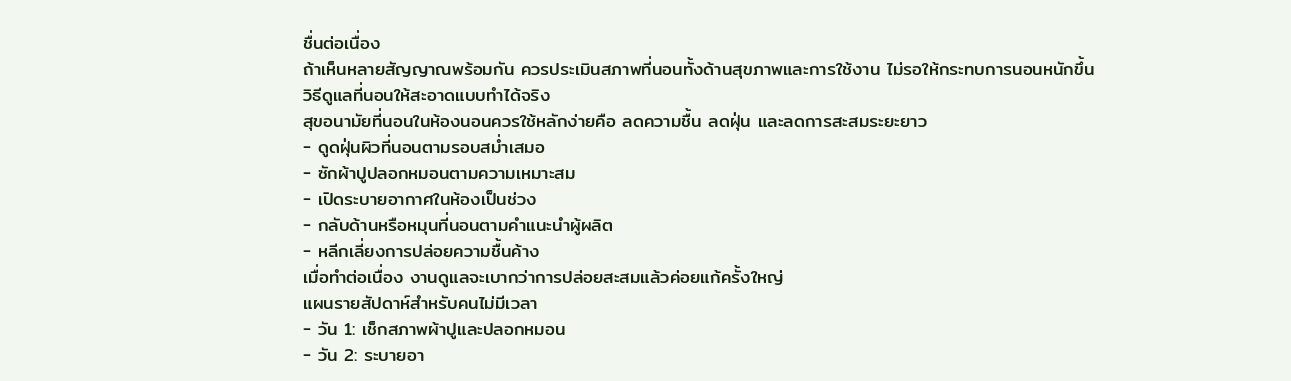ชื่นต่อเนื่อง
ถ้าเห็นหลายสัญญาณพร้อมกัน ควรประเมินสภาพที่นอนทั้งด้านสุขภาพและการใช้งาน ไม่รอให้กระทบการนอนหนักขึ้น
วิธีดูแลที่นอนให้สะอาดแบบทำได้จริง
สุขอนามัยที่นอนในห้องนอนควรใช้หลักง่ายคือ ลดความชื้น ลดฝุ่น และลดการสะสมระยะยาว
- ดูดฝุ่นผิวที่นอนตามรอบสม่ำเสมอ
- ซักผ้าปูปลอกหมอนตามความเหมาะสม
- เปิดระบายอากาศในห้องเป็นช่วง
- กลับด้านหรือหมุนที่นอนตามคำแนะนำผู้ผลิต
- หลีกเลี่ยงการปล่อยความชื้นค้าง
เมื่อทำต่อเนื่อง งานดูแลจะเบากว่าการปล่อยสะสมแล้วค่อยแก้ครั้งใหญ่
แผนรายสัปดาห์สำหรับคนไม่มีเวลา
- วัน 1: เช็กสภาพผ้าปูและปลอกหมอน
- วัน 2: ระบายอา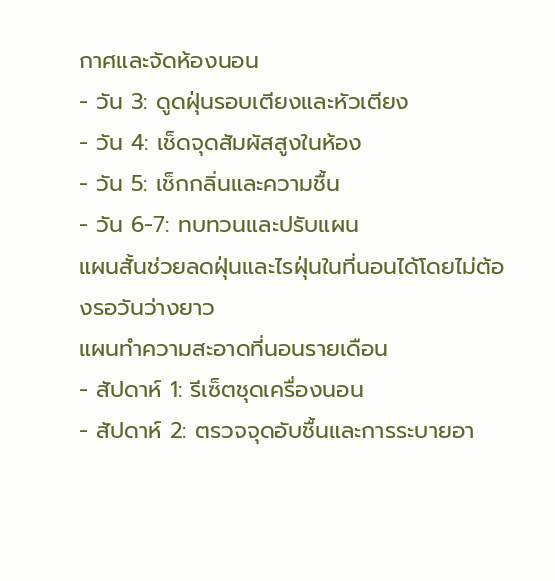กาศและจัดห้องนอน
- วัน 3: ดูดฝุ่นรอบเตียงและหัวเตียง
- วัน 4: เช็ดจุดสัมผัสสูงในห้อง
- วัน 5: เช็กกลิ่นและความชื้น
- วัน 6-7: ทบทวนและปรับแผน
แผนสั้นช่วยลดฝุ่นและไรฝุ่นในที่นอนได้โดยไม่ต้องรอวันว่างยาว
แผนทำความสะอาดที่นอนรายเดือน
- สัปดาห์ 1: รีเซ็ตชุดเครื่องนอน
- สัปดาห์ 2: ตรวจจุดอับชื้นและการระบายอา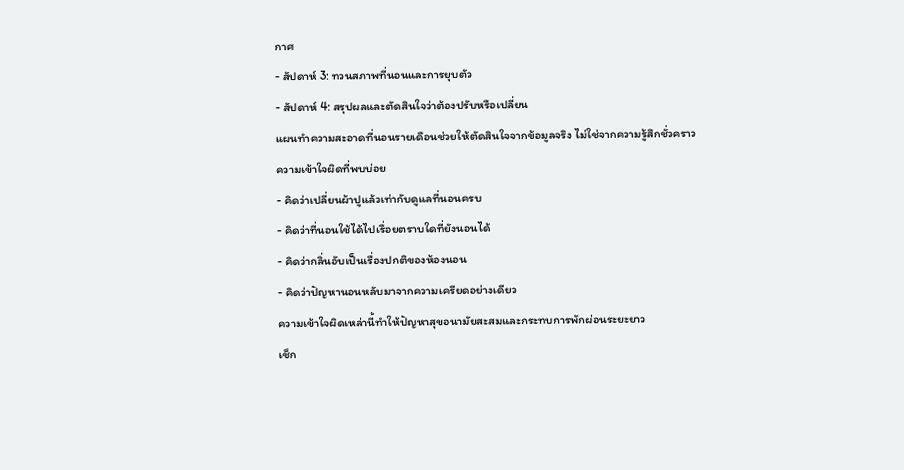กาศ
- สัปดาห์ 3: ทวนสภาพที่นอนและการยุบตัว
- สัปดาห์ 4: สรุปผลและตัดสินใจว่าต้องปรับหรือเปลี่ยน
แผนทำความสะอาดที่นอนรายเดือนช่วยให้ตัดสินใจจากข้อมูลจริง ไม่ใช่จากความรู้สึกชั่วคราว
ความเข้าใจผิดที่พบบ่อย
- คิดว่าเปลี่ยนผ้าปูแล้วเท่ากับดูแลที่นอนครบ
- คิดว่าที่นอนใช้ได้ไปเรื่อยตราบใดที่ยังนอนได้
- คิดว่ากลิ่นอับเป็นเรื่องปกติของห้องนอน
- คิดว่าปัญหานอนหลับมาจากความเครียดอย่างเดียว
ความเข้าใจผิดเหล่านี้ทำให้ปัญหาสุขอนามัยสะสมและกระทบการพักผ่อนระยะยาว
เช็ก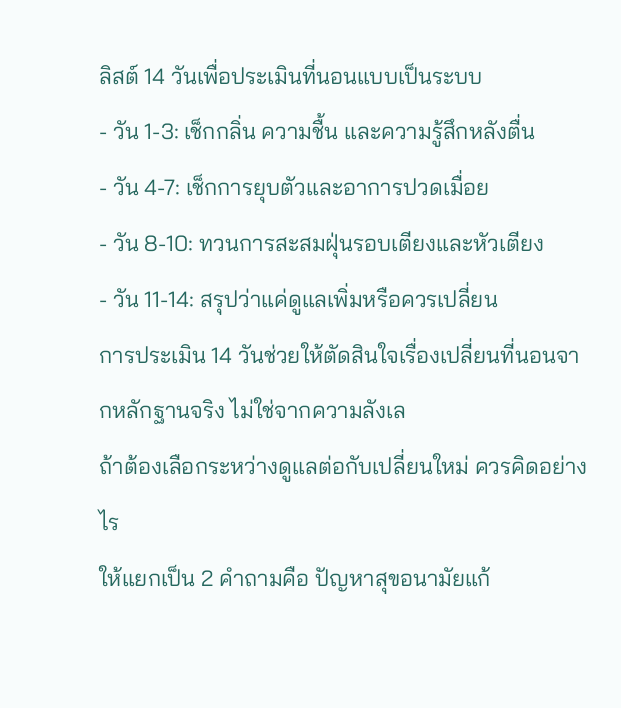ลิสต์ 14 วันเพื่อประเมินที่นอนแบบเป็นระบบ
- วัน 1-3: เช็กกลิ่น ความชื้น และความรู้สึกหลังตื่น
- วัน 4-7: เช็กการยุบตัวและอาการปวดเมื่อย
- วัน 8-10: ทวนการสะสมฝุ่นรอบเตียงและหัวเตียง
- วัน 11-14: สรุปว่าแค่ดูแลเพิ่มหรือควรเปลี่ยน
การประเมิน 14 วันช่วยให้ตัดสินใจเรื่องเปลี่ยนที่นอนจากหลักฐานจริง ไม่ใช่จากความลังเล
ถ้าต้องเลือกระหว่างดูแลต่อกับเปลี่ยนใหม่ ควรคิดอย่างไร
ให้แยกเป็น 2 คำถามคือ ปัญหาสุขอนามัยแก้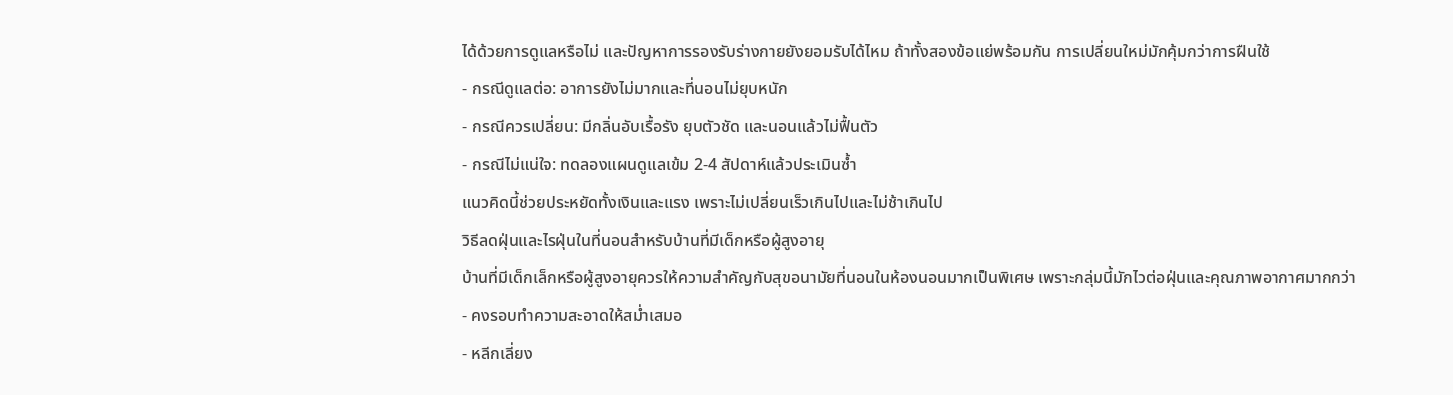ได้ด้วยการดูแลหรือไม่ และปัญหาการรองรับร่างกายยังยอมรับได้ไหม ถ้าทั้งสองข้อแย่พร้อมกัน การเปลี่ยนใหม่มักคุ้มกว่าการฝืนใช้
- กรณีดูแลต่อ: อาการยังไม่มากและที่นอนไม่ยุบหนัก
- กรณีควรเปลี่ยน: มีกลิ่นอับเรื้อรัง ยุบตัวชัด และนอนแล้วไม่ฟื้นตัว
- กรณีไม่แน่ใจ: ทดลองแผนดูแลเข้ม 2-4 สัปดาห์แล้วประเมินซ้ำ
แนวคิดนี้ช่วยประหยัดทั้งเงินและแรง เพราะไม่เปลี่ยนเร็วเกินไปและไม่ช้าเกินไป
วิธีลดฝุ่นและไรฝุ่นในที่นอนสำหรับบ้านที่มีเด็กหรือผู้สูงอายุ
บ้านที่มีเด็กเล็กหรือผู้สูงอายุควรให้ความสำคัญกับสุขอนามัยที่นอนในห้องนอนมากเป็นพิเศษ เพราะกลุ่มนี้มักไวต่อฝุ่นและคุณภาพอากาศมากกว่า
- คงรอบทำความสะอาดให้สม่ำเสมอ
- หลีกเลี่ยง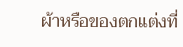ผ้าหรือของตกแต่งที่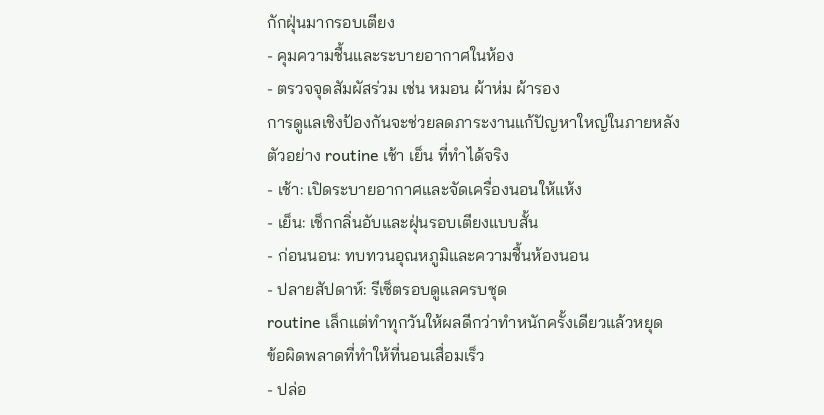กักฝุ่นมากรอบเตียง
- คุมความชื้นและระบายอากาศในห้อง
- ตรวจจุดสัมผัสร่วม เช่น หมอน ผ้าห่ม ผ้ารอง
การดูแลเชิงป้องกันจะช่วยลดภาระงานแก้ปัญหาใหญ่ในภายหลัง
ตัวอย่าง routine เช้า เย็น ที่ทำได้จริง
- เช้า: เปิดระบายอากาศและจัดเครื่องนอนให้แห้ง
- เย็น: เช็กกลิ่นอับและฝุ่นรอบเตียงแบบสั้น
- ก่อนนอน: ทบทวนอุณหภูมิและความชื้นห้องนอน
- ปลายสัปดาห์: รีเซ็ตรอบดูแลครบชุด
routine เล็กแต่ทำทุกวันให้ผลดีกว่าทำหนักครั้งเดียวแล้วหยุด
ข้อผิดพลาดที่ทำให้ที่นอนเสื่อมเร็ว
- ปล่อ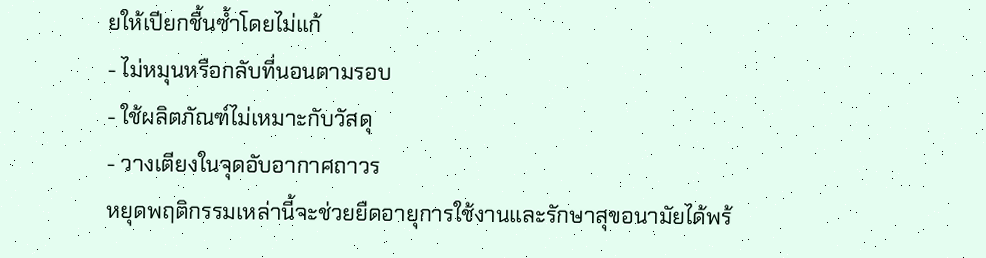ยให้เปียกชื้นซ้ำโดยไม่แก้
- ไม่หมุนหรือกลับที่นอนตามรอบ
- ใช้ผลิตภัณฑ์ไม่เหมาะกับวัสดุ
- วางเตียงในจุดอับอากาศถาวร
หยุดพฤติกรรมเหล่านี้จะช่วยยืดอายุการใช้งานและรักษาสุขอนามัยได้พร้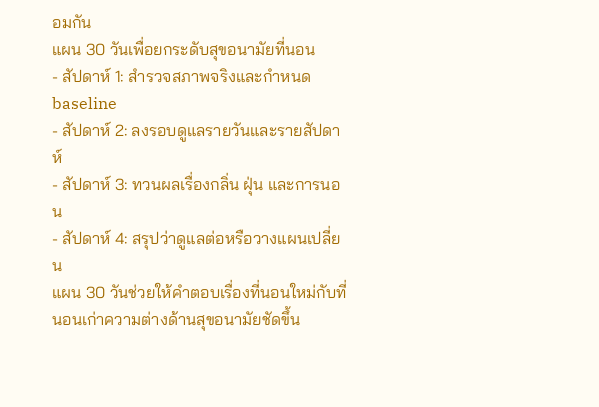อมกัน
แผน 30 วันเพื่อยกระดับสุขอนามัยที่นอน
- สัปดาห์ 1: สำรวจสภาพจริงและกำหนด baseline
- สัปดาห์ 2: ลงรอบดูแลรายวันและรายสัปดาห์
- สัปดาห์ 3: ทวนผลเรื่องกลิ่น ฝุ่น และการนอน
- สัปดาห์ 4: สรุปว่าดูแลต่อหรือวางแผนเปลี่ยน
แผน 30 วันช่วยให้คำตอบเรื่องที่นอนใหม่กับที่นอนเก่าความต่างด้านสุขอนามัยชัดขึ้น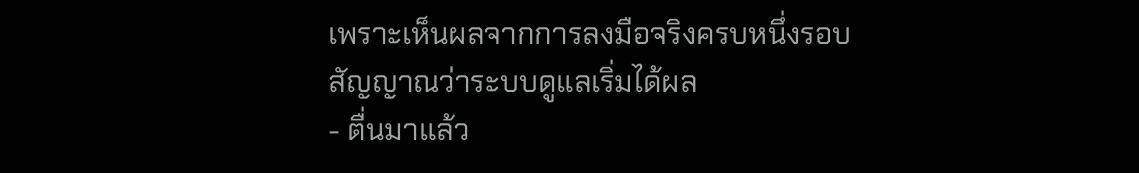เพราะเห็นผลจากการลงมือจริงครบหนึ่งรอบ
สัญญาณว่าระบบดูแลเริ่มได้ผล
- ตื่นมาแล้ว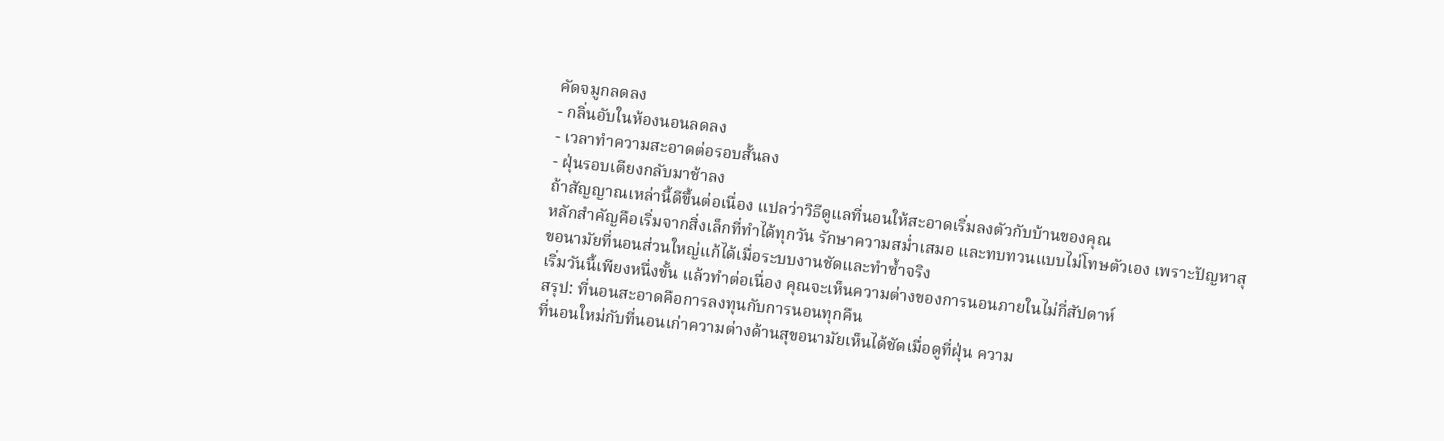คัดจมูกลดลง
- กลิ่นอับในห้องนอนลดลง
- เวลาทำความสะอาดต่อรอบสั้นลง
- ฝุ่นรอบเตียงกลับมาช้าลง
ถ้าสัญญาณเหล่านี้ดีขึ้นต่อเนื่อง แปลว่าวิธีดูแลที่นอนให้สะอาดเริ่มลงตัวกับบ้านของคุณ
หลักสำคัญคือเริ่มจากสิ่งเล็กที่ทำได้ทุกวัน รักษาความสม่ำเสมอ และทบทวนแบบไม่โทษตัวเอง เพราะปัญหาสุขอนามัยที่นอนส่วนใหญ่แก้ได้เมื่อระบบงานชัดและทำซ้ำจริง
เริ่มวันนี้เพียงหนึ่งขั้น แล้วทำต่อเนื่อง คุณจะเห็นความต่างของการนอนภายในไม่กี่สัปดาห์
สรุป: ที่นอนสะอาดคือการลงทุนกับการนอนทุกคืน
ที่นอนใหม่กับที่นอนเก่าความต่างด้านสุขอนามัยเห็นได้ชัดเมื่อดูที่ฝุ่น ความ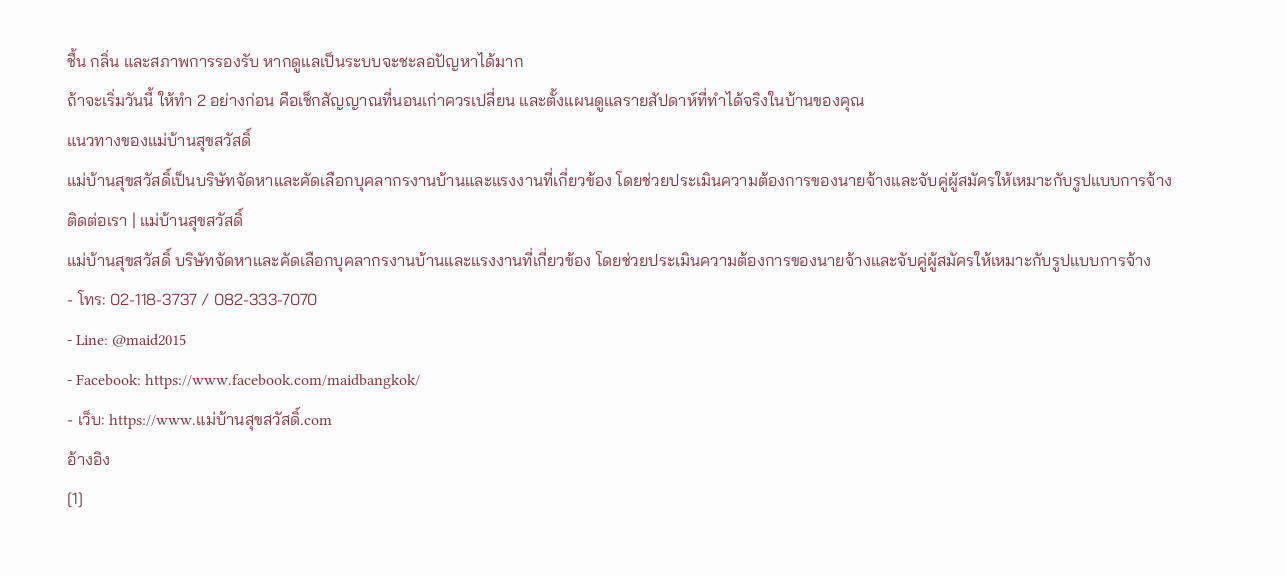ชื้น กลิ่น และสภาพการรองรับ หากดูแลเป็นระบบจะชะลอปัญหาได้มาก
ถ้าจะเริ่มวันนี้ ให้ทำ 2 อย่างก่อน คือเช็กสัญญาณที่นอนเก่าควรเปลี่ยน และตั้งแผนดูแลรายสัปดาห์ที่ทำได้จริงในบ้านของคุณ
แนวทางของแม่บ้านสุขสวัสดิ์
แม่บ้านสุขสวัสดิ์เป็นบริษัทจัดหาและคัดเลือกบุคลากรงานบ้านและแรงงานที่เกี่ยวข้อง โดยช่วยประเมินความต้องการของนายจ้างและจับคู่ผู้สมัครให้เหมาะกับรูปแบบการจ้าง
ติดต่อเรา | แม่บ้านสุขสวัสดิ์
แม่บ้านสุขสวัสดิ์ บริษัทจัดหาและคัดเลือกบุคลากรงานบ้านและแรงงานที่เกี่ยวข้อง โดยช่วยประเมินความต้องการของนายจ้างและจับคู่ผู้สมัครให้เหมาะกับรูปแบบการจ้าง
- โทร: 02-118-3737 / 082-333-7070
- Line: @maid2015
- Facebook: https://www.facebook.com/maidbangkok/
- เว็บ: https://www.แม่บ้านสุขสวัสดิ์.com
อ้างอิง
[1]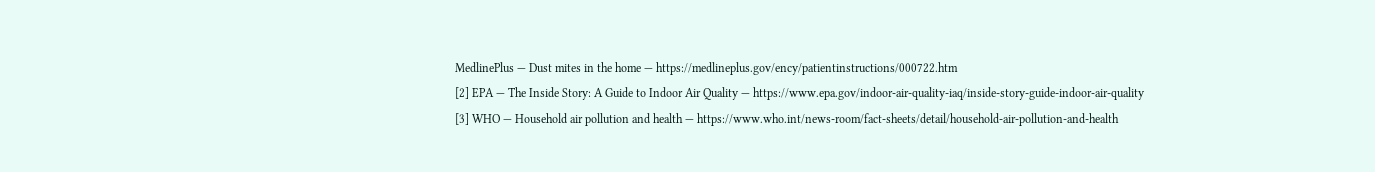MedlinePlus — Dust mites in the home — https://medlineplus.gov/ency/patientinstructions/000722.htm
[2] EPA — The Inside Story: A Guide to Indoor Air Quality — https://www.epa.gov/indoor-air-quality-iaq/inside-story-guide-indoor-air-quality
[3] WHO — Household air pollution and health — https://www.who.int/news-room/fact-sheets/detail/household-air-pollution-and-health